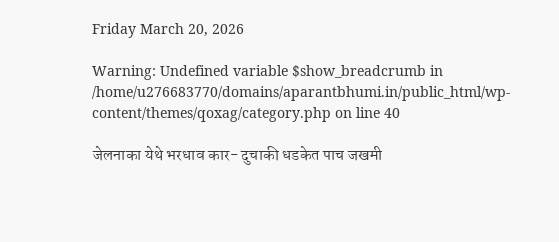Friday March 20, 2026

Warning: Undefined variable $show_breadcrumb in /home/u276683770/domains/aparantbhumi.in/public_html/wp-content/themes/qoxag/category.php on line 40

जेलनाका येथे भरधाव कार- दुचाकी धडकेत पाच जखमी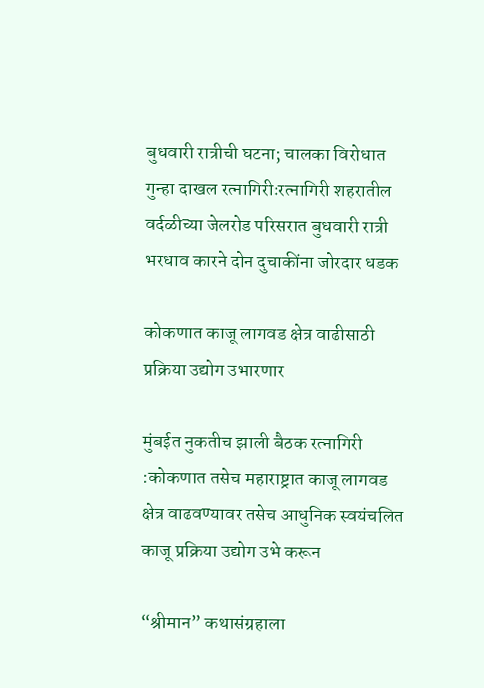बुधवारी रात्रीची घटना; चालका विरोधात गुन्हा दाखल रत्नागिरीःरत्नागिरी शहरातील वर्दळीच्या जेलरोड परिसरात बुधवारी रात्री भरधाव कारने दोन दुचाकींना जोरदार धडक

कोकणात काजू लागवड क्षेत्र वाढीसाठी प्रक्रिया उद्योग उभारणार

मुंबईत नुकतीच झाली बैठक रत्नागिरी :कोकणात तसेच महाराष्ट्रात काजू लागवड क्षेत्र वाढवण्यावर तसेच आधुनिक स्वयंचलित काजू प्रक्रिया उद्योग उभे करून

“श्रीमान” कथासंग्रहाला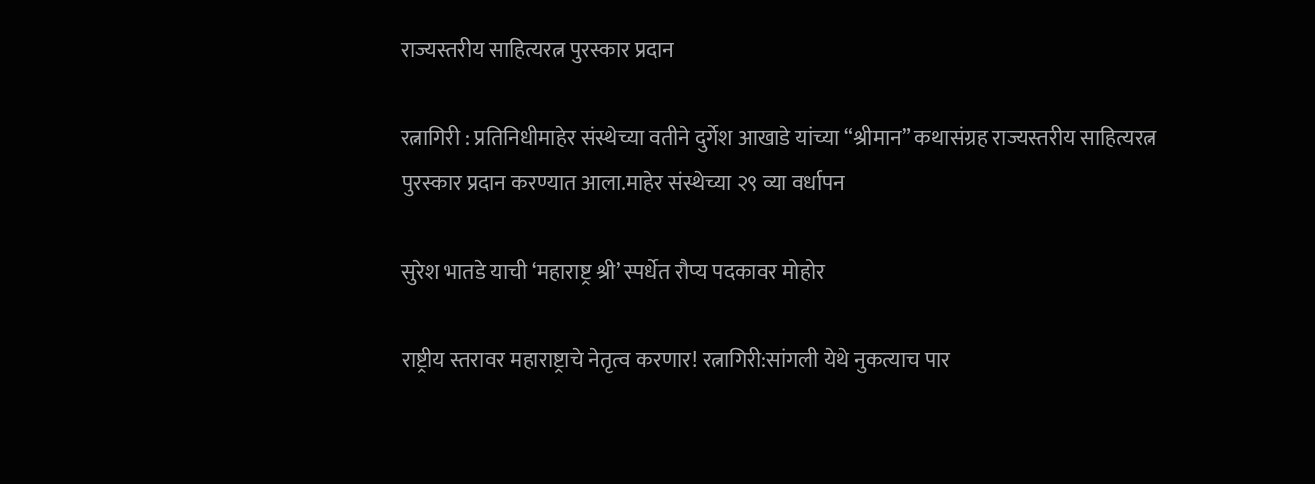राज्यस्तरीय साहित्यरत्न पुरस्कार प्रदान

रत्नागिरी : प्रतिनिधीमाहेर संस्थेच्या वतीने दुर्गेश आखाडे यांच्या “श्रीमान” कथासंग्रह राज्यस्तरीय साहित्यरत्न पुरस्कार प्रदान करण्यात आला.माहेर संस्थेच्या २९ व्या वर्धापन

सुरेश भातडे याची ‘महाराष्ट्र श्री’ स्पर्धेत रौप्य पदकावर मोहोर

राष्ट्रीय स्तरावर महाराष्ट्राचे नेतृत्व करणार! रत्नागिरी:सांगली येथे नुकत्याच पार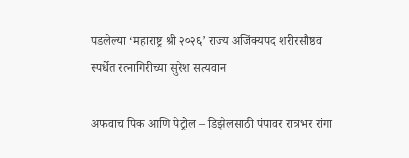पडलेल्या ‘महाराष्ट्र श्री २०२६’ राज्य अजिंक्यपद शरीरसौष्ठव स्पर्धेत रत्नागिरीच्या सुरेश सत्यवान

अफवाच पिक आणि पेट्रोल – डिझेलसाठी पंपावर रात्रभर रांगा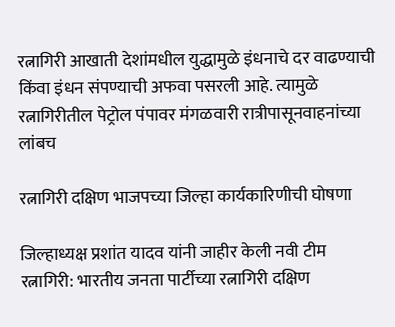रत्नागिरी आखाती देशांमधील युद्धामुळे इंधनाचे दर वाढण्याची किंवा इंधन संपण्याची अफवा पसरली आहे. त्यामुळे रत्नागिरीतील पेट्रोल पंपावर मंगळवारी रात्रीपासूनवाहनांच्या लांबच

रत्नागिरी दक्षिण भाजपच्या जिल्हा कार्यकारिणीची घोषणा

जिल्हाध्यक्ष प्रशांत यादव यांनी जाहीर केली नवी टीम रत्नागिरी: भारतीय जनता पार्टीच्या रत्नागिरी दक्षिण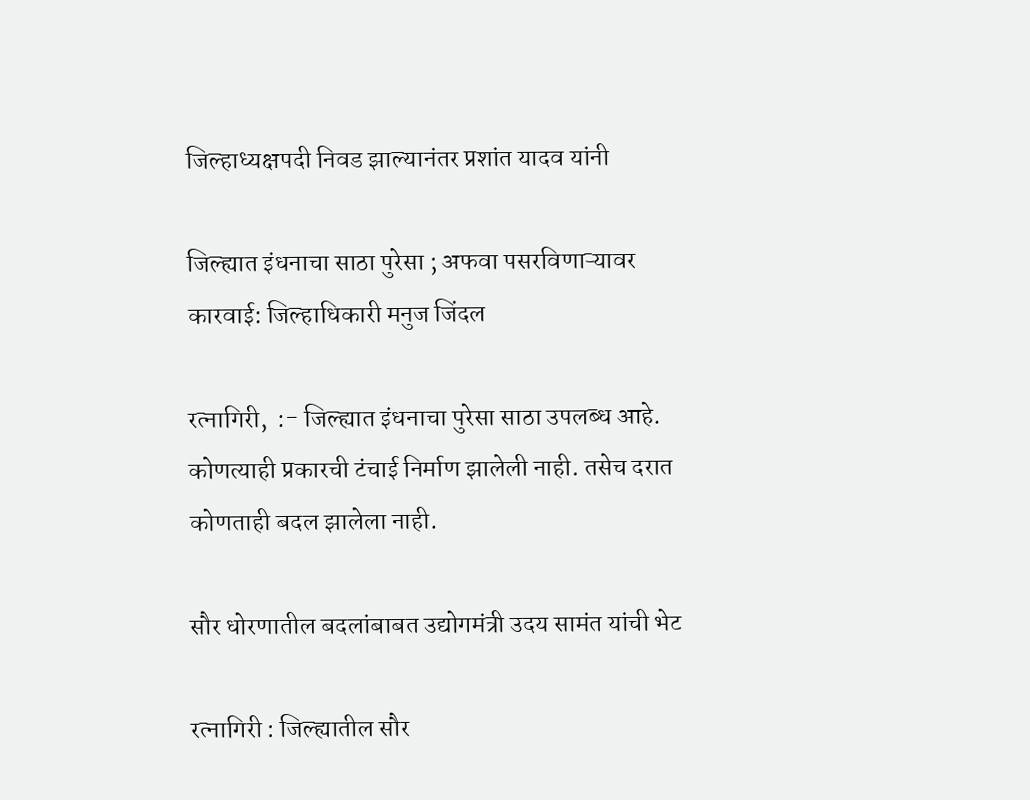जिल्हाध्यक्षपदी निवड झाल्यानंतर प्रशांत यादव यांनी

जिल्ह्यात इंधनाचा साठा पुरेसा ; अफवा पसरविणाऱ्यावर कारवाई: जिल्हाधिकारी मनुज जिंदल

रत्नागिरी,  :- जिल्ह्यात इंधनाचा पुरेसा साठा उपलब्ध आहे. कोणत्याही प्रकारची टंचाई निर्माण झालेली नाही. तसेच दरात कोणताही बदल झालेला नाही.

सौर धोरणातील बदलांबाबत उद्योगमंत्री उदय सामंत यांची भेट

रत्नागिरी : जिल्ह्यातील सौर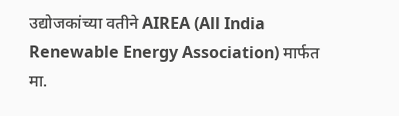उद्योजकांच्या वतीने AIREA (All India Renewable Energy Association) मार्फत मा.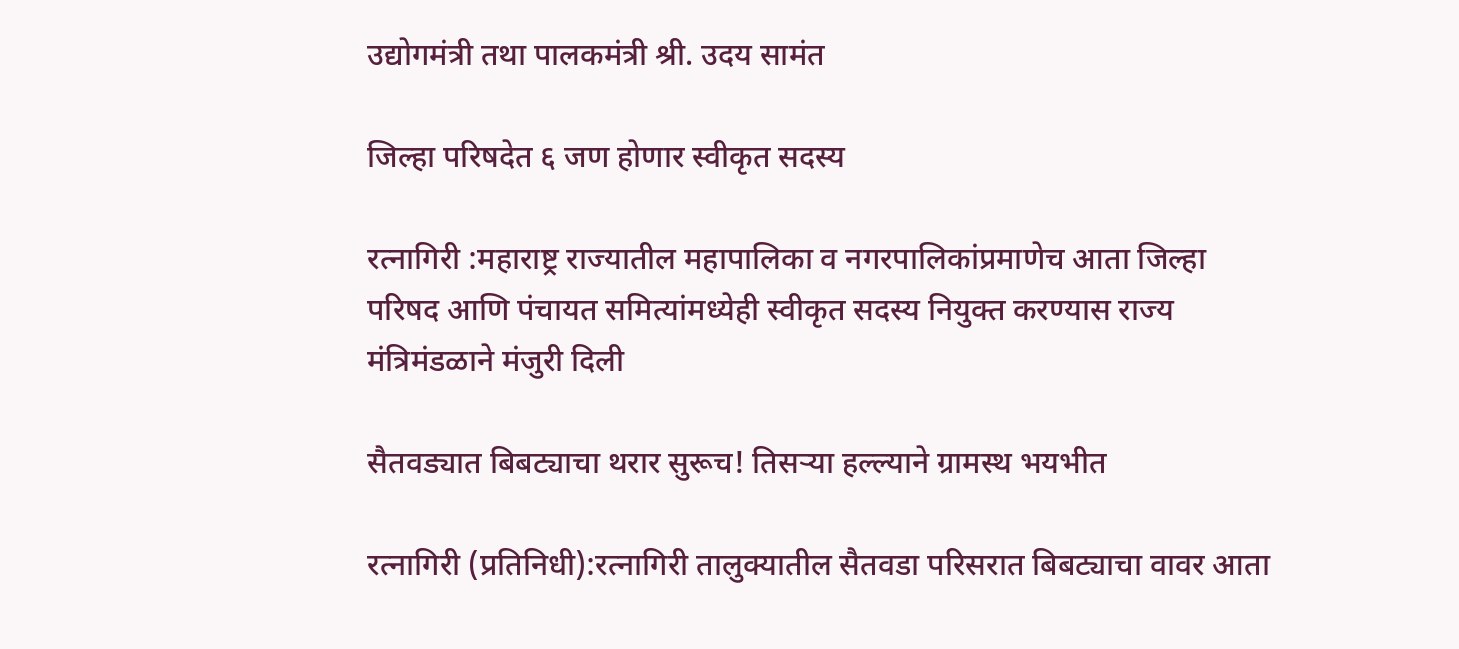उद्योगमंत्री तथा पालकमंत्री श्री. उदय सामंत

जिल्हा परिषदेत ६ जण होणार स्वीकृत सदस्य

रत्नागिरी :महाराष्ट्र राज्यातील महापालिका व नगरपालिकांप्रमाणेच आता जिल्हा परिषद आणि पंचायत समित्यांमध्येही स्वीकृत सदस्य नियुक्त करण्यास राज्य मंत्रिमंडळाने मंजुरी दिली

सैतवड्यात बिबट्याचा थरार सुरूच! तिसऱ्या हल्ल्याने ग्रामस्थ भयभीत

रत्नागिरी (प्रतिनिधी):रत्नागिरी तालुक्यातील सैतवडा परिसरात बिबट्याचा वावर आता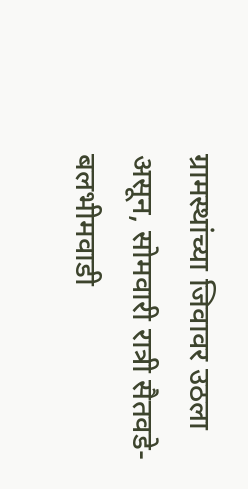ग्रामस्थांच्या जिवावर उठला असून, सोमवारी रात्री सैतवडे-बलभीमवाडी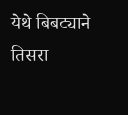येथे बिबट्याने तिसरा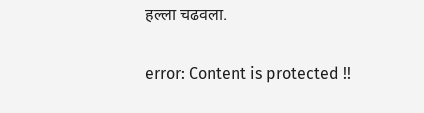हल्ला चढवला.

error: Content is protected !!